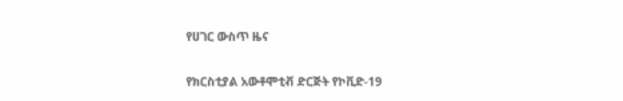የሀገር ውስጥ ዜና

የክርስቲያል አውቶሞቲቭ ድርጅት የኮቪድ-19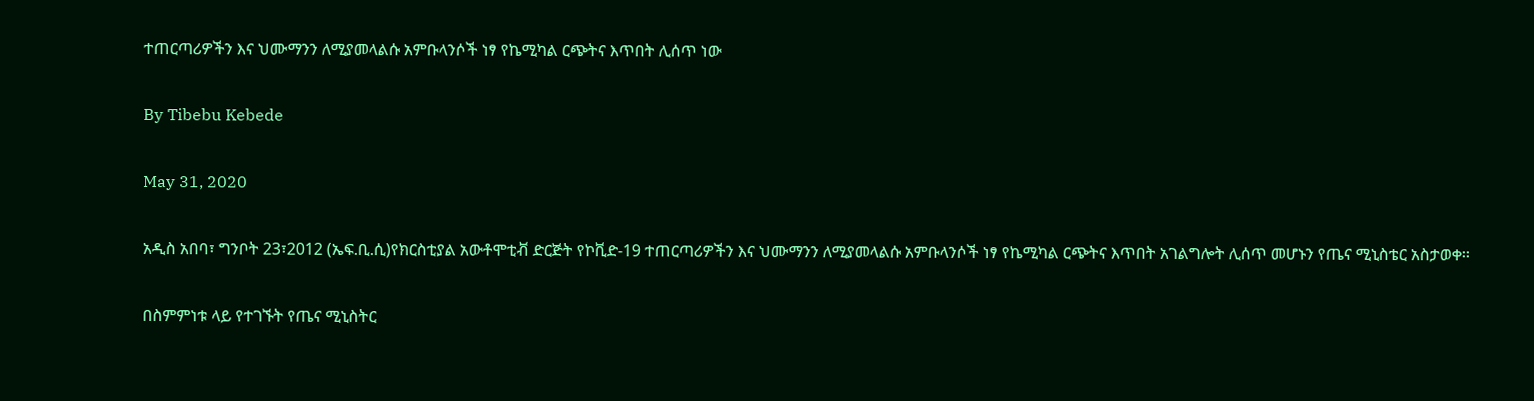ተጠርጣሪዎችን እና ህሙማንን ለሚያመላልሱ አምቡላንሶች ነፃ የኬሚካል ርጭትና እጥበት ሊሰጥ ነው

By Tibebu Kebede

May 31, 2020

አዲስ አበባ፣ ግንቦት 23፣2012 (ኤፍ.ቢ.ሲ)የክርስቲያል አውቶሞቲቭ ድርጅት የኮቪድ-19 ተጠርጣሪዎችን እና ህሙማንን ለሚያመላልሱ አምቡላንሶች ነፃ የኬሚካል ርጭትና እጥበት አገልግሎት ሊሰጥ መሆኑን የጤና ሚኒስቴር አስታወቀ፡፡

በስምምነቱ ላይ የተገኙት የጤና ሚኒስትር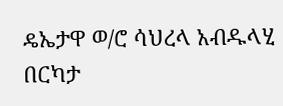ዴኤታዋ ወ/ሮ ሳህረላ አብዱላሂ በርካታ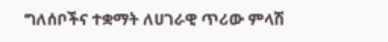ግለሰቦችና ተቋማት ለሀገራዊ ጥሪው ምላሽ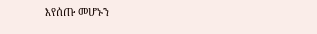እየሰጡ መሆኑን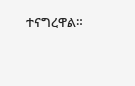ተናግረዋል።